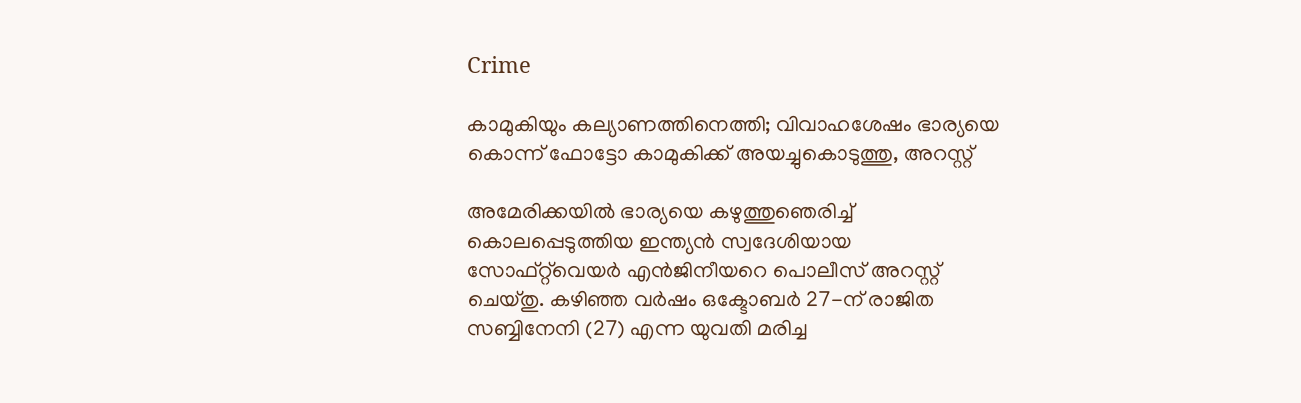Crime

കാമുകിയും കല്യാണത്തിനെത്തി; വിവാഹശേഷം ഭാര്യയെ കൊന്ന് ഫോട്ടോ കാമുകിക്ക് അയച്ചുകൊടുത്തു, അറസ്റ്റ്

അമേരിക്കയിൽ ഭാര്യയെ കഴുത്തുഞെരിച്ച് കൊലപ്പെടുത്തിയ ഇന്ത്യൻ സ്വദേശിയായ സോഫ്റ്റ്‌വെയർ എൻജിനീയറെ പൊലീസ് അറസ്റ്റ് ചെയ്തു. കഴിഞ്ഞ വർഷം ഒക്ടോബർ 27-ന് രാജിത സബ്ബിനേനി (27) എന്ന യുവതി മരിച്ച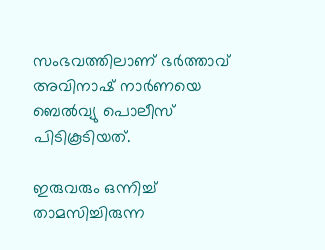സംഭവത്തിലാണ് ഭർത്താവ് അവിനാഷ് നാർണയെ ബെൽവ്യു പൊലീസ് പിടികൂടിയത്.

ഇരുവരും ഒന്നിച്ച് താമസിച്ചിരുന്ന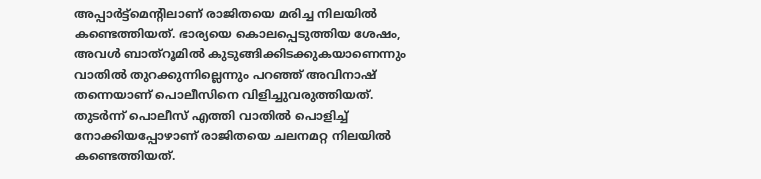അപ്പാർട്ട്മെന്റിലാണ് രാജിതയെ മരിച്ച നിലയിൽ കണ്ടെത്തിയത്. ഭാര്യയെ കൊലപ്പെടുത്തിയ ശേഷം, അവൾ ബാത്റൂമിൽ കുടുങ്ങിക്കിടക്കുകയാണെന്നും വാതിൽ തുറക്കുന്നില്ലെന്നും പറഞ്ഞ് അവിനാഷ് തന്നെയാണ് പൊലീസിനെ വിളിച്ചുവരുത്തിയത്. തുടർന്ന് പൊലീസ് എത്തി വാതിൽ പൊളിച്ച് നോക്കിയപ്പോഴാണ് രാജിതയെ ചലനമറ്റ നിലയിൽ കണ്ടെത്തിയത്.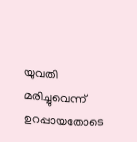യുവതി മരിച്ചുവെന്ന് ഉറപ്പായതോടെ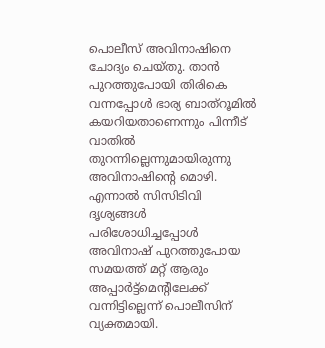പൊലീസ് അവിനാഷിനെ ചോദ്യം ചെയ്തു. താൻ പുറത്തുപോയി തിരികെ വന്നപ്പോൾ ഭാര്യ ബാത്റൂമിൽ കയറിയതാണെന്നും പിന്നീട് വാതിൽ തുറന്നില്ലെന്നുമായിരുന്നു അവിനാഷിന്റെ മൊഴി. എന്നാൽ സിസിടിവി ദൃശ്യങ്ങൾ പരിശോധിച്ചപ്പോൾ അവിനാഷ് പുറത്തുപോയ സമയത്ത് മറ്റ് ആരും അപ്പാർട്ട്മെന്റിലേക്ക് വന്നിട്ടില്ലെന്ന് പൊലീസിന് വ്യക്തമായി.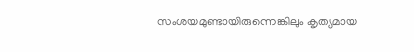സംശയമുണ്ടായിരുന്നെങ്കിലും കൃത്യമായ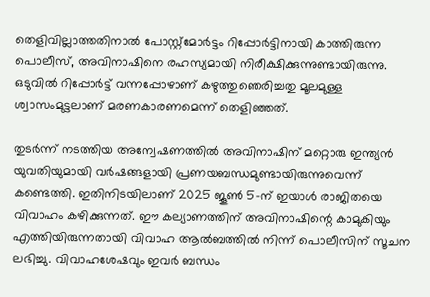തെളിവില്ലാത്തതിനാൽ പോസ്റ്റ്മോർട്ടം റിപ്പോർട്ടിനായി കാത്തിരുന്ന പൊലീസ്, അവിനാഷിനെ രഹസ്യമായി നിരീക്ഷിക്കുന്നുണ്ടായിരുന്നു. ഒടുവിൽ റിപ്പോർട്ട് വന്നപ്പോഴാണ് കഴുത്തുഞെരിച്ചതു മൂലമുള്ള ശ്വാസംമുട്ടലാണ് മരണകാരണമെന്ന് തെളിഞ്ഞത്.

തുടർന്ന് നടത്തിയ അന്വേഷണത്തിൽ അവിനാഷിന് മറ്റൊരു ഇന്ത്യൻ യുവതിയുമായി വർഷങ്ങളായി പ്രണയബന്ധമുണ്ടായിരുന്നുവെന്ന് കണ്ടെത്തി. ഇതിനിടയിലാണ് 2025 ജൂൺ 5-ന് ഇയാൾ രാജിതയെ വിവാഹം കഴിക്കുന്നത്. ഈ കല്യാണത്തിന് അവിനാഷിന്റെ കാമുകിയും എത്തിയിരുന്നതായി വിവാഹ ആൽബത്തിൽ നിന്ന് പൊലീസിന് സൂചന ലഭിച്ചു. വിവാഹശേഷവും ഇവർ ബന്ധം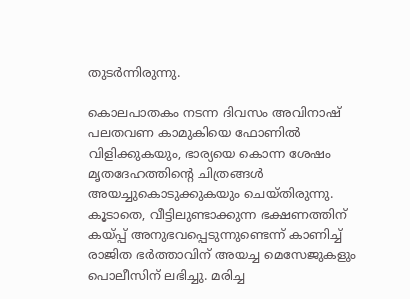തുടർന്നിരുന്നു.

കൊലപാതകം നടന്ന ദിവസം അവിനാഷ് പലതവണ കാമുകിയെ ഫോണിൽ വിളിക്കുകയും, ഭാര്യയെ കൊന്ന ശേഷം മൃതദേഹത്തിന്റെ ചിത്രങ്ങൾ അയച്ചുകൊടുക്കുകയും ചെയ്തിരുന്നു. കൂടാതെ, വീട്ടിലുണ്ടാക്കുന്ന ഭക്ഷണത്തിന് കയ്പ്പ് അനുഭവപ്പെടുന്നുണ്ടെന്ന് കാണിച്ച് രാജിത ഭർത്താവിന് അയച്ച മെസേജുകളും പൊലീസിന് ലഭിച്ചു. മരിച്ച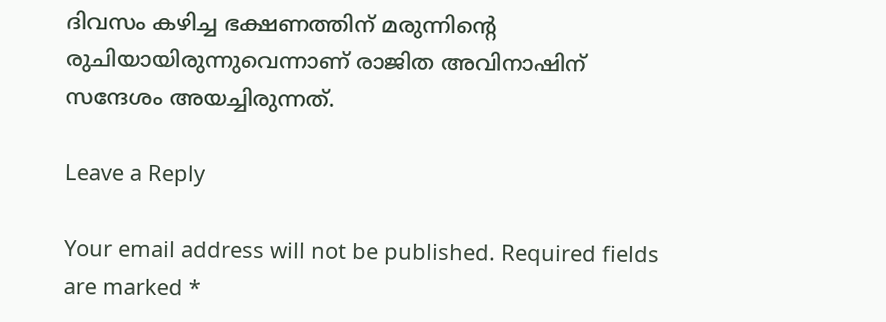ദിവസം കഴിച്ച ഭക്ഷണത്തിന് മരുന്നിന്റെ രുചിയായിരുന്നുവെന്നാണ് രാജിത അവിനാഷിന് സന്ദേശം അയച്ചിരുന്നത്.

Leave a Reply

Your email address will not be published. Required fields are marked *